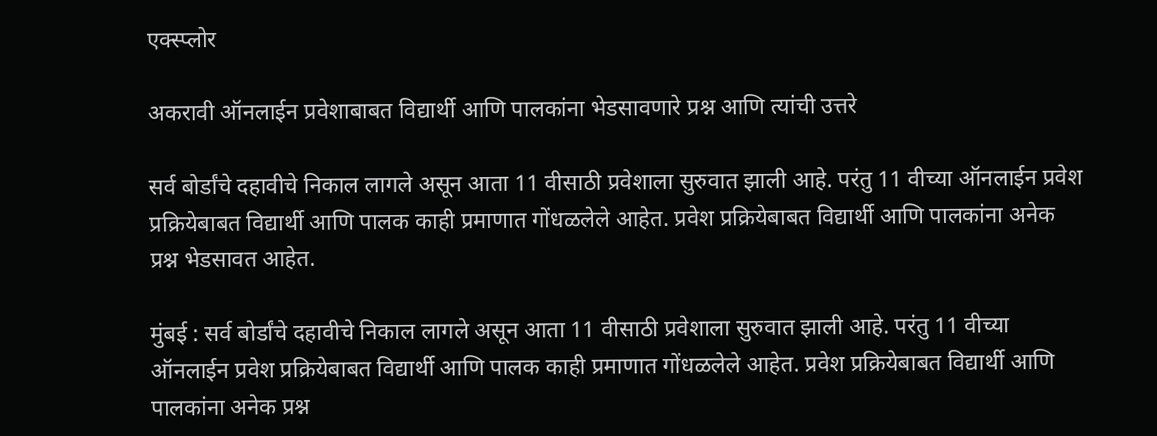एक्स्प्लोर

अकरावी ऑनलाईन प्रवेशाबाबत विद्यार्थी आणि पालकांना भेडसावणारे प्रश्न आणि त्यांची उत्तरे

सर्व बोर्डांचे दहावीचे निकाल लागले असून आता 11 वीसाठी प्रवेशाला सुरुवात झाली आहे. परंतु 11 वीच्या ऑनलाईन प्रवेश प्रक्रियेबाबत विद्यार्थी आणि पालक काही प्रमाणात गोंधळलेले आहेत. प्रवेश प्रक्रियेबाबत विद्यार्थी आणि पालकांना अनेक प्रश्न भेडसावत आहेत.

मुंबई : सर्व बोर्डांचे दहावीचे निकाल लागले असून आता 11 वीसाठी प्रवेशाला सुरुवात झाली आहे. परंतु 11 वीच्या ऑनलाईन प्रवेश प्रक्रियेबाबत विद्यार्थी आणि पालक काही प्रमाणात गोंधळलेले आहेत. प्रवेश प्रक्रियेबाबत विद्यार्थी आणि पालकांना अनेक प्रश्न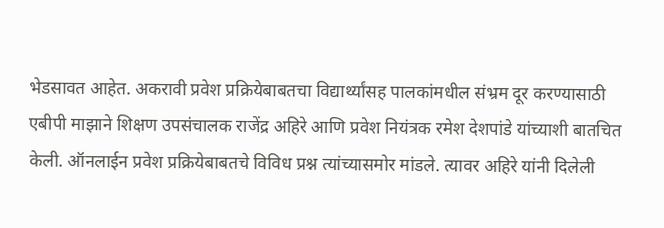भेडसावत आहेत. अकरावी प्रवेश प्रक्रियेबाबतचा विद्यार्थ्यांसह पालकांमधील संभ्रम दूर करण्यासाठी एबीपी माझाने शिक्षण उपसंचालक राजेंद्र अहिरे आणि प्रवेश नियंत्रक रमेश देशपांडे यांच्याशी बातचित केली. ऑनलाईन प्रवेश प्रक्रियेबाबतचे विविध प्रश्न त्यांच्यासमोर मांडले. त्यावर अहिरे यांनी दिलेली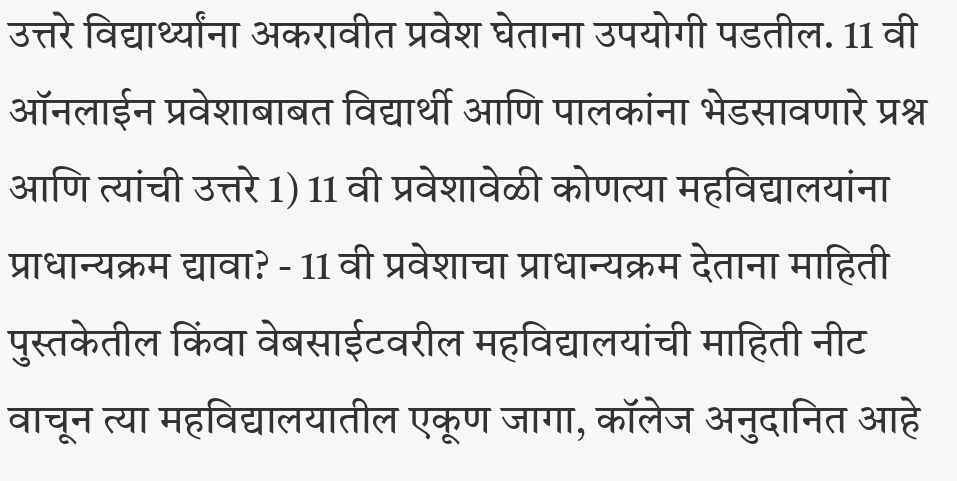उत्तरे विद्यार्थ्यांना अकरावीत प्रवेश घेताना उपयोगी पडतील. 11 वी ऑनलाईन प्रवेशाबाबत विद्यार्थी आणि पालकांना भेडसावणारे प्रश्न आणि त्यांची उत्तरे 1) 11 वी प्रवेशावेळी कोणत्या महविद्यालयांना प्राधान्यक्रम द्यावा? - 11 वी प्रवेशाचा प्राधान्यक्रम देताना माहिती पुस्तकेतील किंवा वेबसाईटवरील महविद्यालयांची माहिती नीट वाचून त्या महविद्यालयातील एकूण जागा, कॉलेज अनुदानित आहे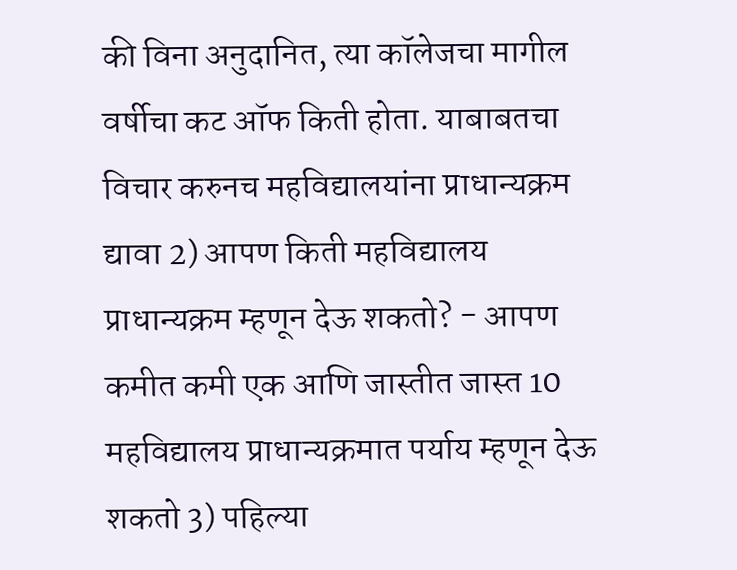की विना अनुदानित, त्या कॉलेजचा मागील वर्षीचा कट ऑफ किती होता. याबाबतचा विचार करुनच महविद्यालयांना प्राधान्यक्रम द्यावा 2) आपण किती महविद्यालय प्राधान्यक्रम म्हणून देऊ शकतो? - आपण कमीत कमी एक आणि जास्तीत जास्त 10 महविद्यालय प्राधान्यक्रमात पर्याय म्हणून देऊ शकतो 3) पहिल्या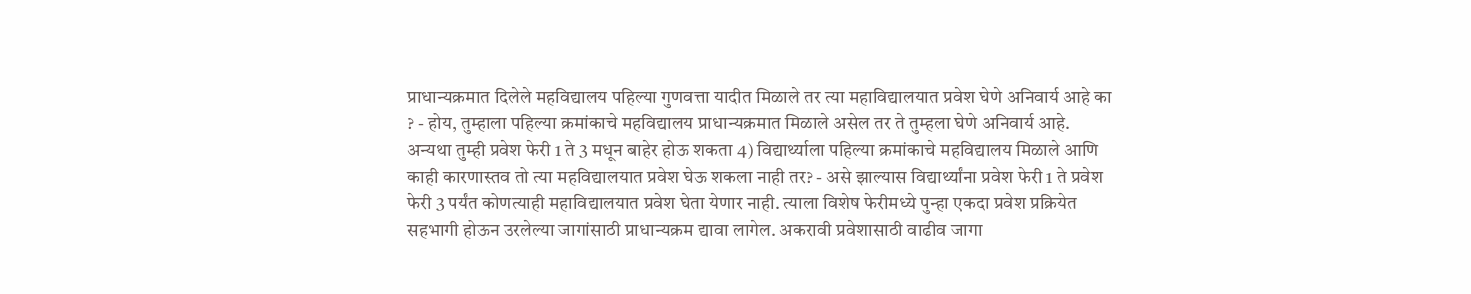प्राधान्यक्रमात दिलेले महविद्यालय पहिल्या गुणवत्ता यादीत मिळाले तर त्या महाविद्यालयात प्रवेश घेणे अनिवार्य आहे का ? - होय, तुम्हाला पहिल्या क्रमांकाचे महविद्यालय प्राधान्यक्रमात मिळाले असेल तर ते तुम्हला घेणे अनिवार्य आहे. अन्यथा तुम्ही प्रवेश फेरी 1 ते 3 मधून बाहेर होऊ शकता 4) विद्यार्थ्याला पहिल्या क्रमांकाचे महविद्यालय मिळाले आणि काही कारणास्तव तो त्या महविद्यालयात प्रवेश घेऊ शकला नाही तर? - असे झाल्यास विद्यार्थ्यांना प्रवेश फेरी 1 ते प्रवेश फेरी 3 पर्यंत कोणत्याही महाविद्यालयात प्रवेश घेता येणार नाही. त्याला विशेष फेरीमध्ये पुन्हा एकदा प्रवेश प्रक्रियेत सहभागी होऊन उरलेल्या जागांसाठी प्राधान्यक्रम द्यावा लागेल. अकरावी प्रवेशासाठी वाढीव जागा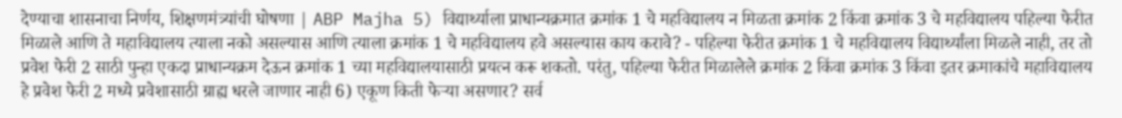देण्याचा शासनाचा निर्णय, शिक्षणमंत्र्यांची घोषणा | ABP Majha 5) विद्यार्थ्याला प्राधान्यक्रमात क्रमांक 1 चे महविद्यालय न मिळता क्रमांक 2 किंवा क्रमांक 3 चे महविद्यालय पहिल्या फेरीत मिळाले आणि ते महाविद्यालय त्याला नको असल्यास आणि त्याला क्रमांक 1 चे महविद्यालय हवे असल्यास काय करावे? - पहिल्या फेरीत क्रमांक 1 चे महविद्यालय विद्यार्थ्यांला मिळले नाही, तर तो प्रवेश फेरी 2 साठी पुन्हा एकदा प्राधान्यक्रम देऊन क्रमांक 1 च्या महविद्यालयासाठी प्रयत्न करू शकतो. परंतु, पहिल्या फेरीत मिळालेले क्रमांक 2 किंवा क्रमांक 3 किंवा इतर क्रमाकांचे महाविद्यालय हे प्रवेश फेरी 2 मध्ये प्रवेशासाठी ग्राह्य धरले जाणार नाही 6) एकूण किती फेऱ्या असणार? सर्व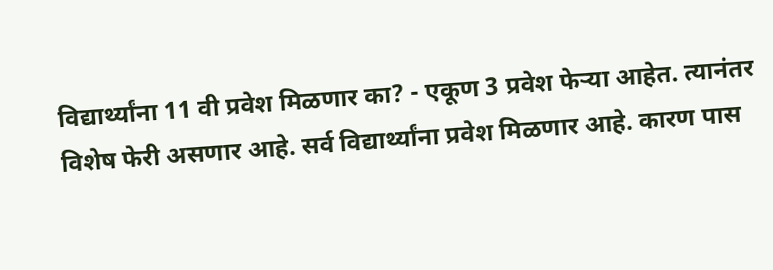विद्यार्थ्यांना 11 वी प्रवेश मिळणार का? - एकूण 3 प्रवेश फेऱ्या आहेत. त्यानंतर विशेष फेरी असणार आहे. सर्व विद्यार्थ्यांना प्रवेश मिळणार आहे. कारण पास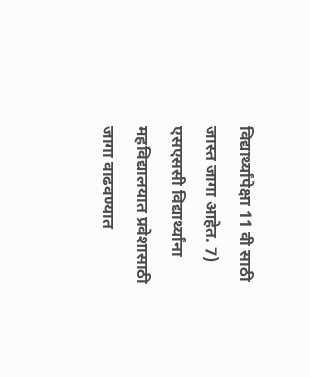विद्यार्थ्यांपेक्षा 11 वी साठी जास्त जागा आहेत. 7) एसएससी विद्यार्थ्यांना महविद्यालयात प्रवेशासाठी जागा वाढवण्यात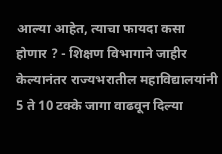आल्या आहेत, त्याचा फायदा कसा होणार ? - शिक्षण विभागाने जाहीर केल्यानंतर राज्यभरातील महाविद्यालयांनी 5 ते 10 टक्के जागा वाढवून दिल्या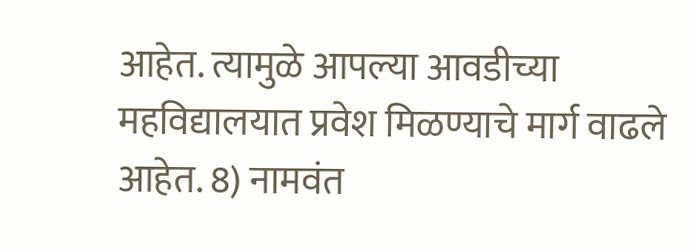आहेत. त्यामुळे आपल्या आवडीच्या महविद्यालयात प्रवेश मिळण्याचे मार्ग वाढले आहेत. 8) नामवंत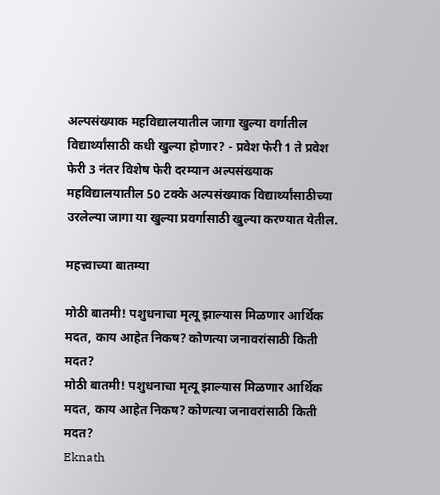अल्पसंख्याक महविद्यालयातील जागा खुल्या वर्गातील विद्यार्थ्यांसाठी कधी खुल्या होणार? - प्रवेश फेरी 1 ते प्रवेश फेरी 3 नंतर विशेष फेरी दरम्यान अल्पसंख्याक महविद्यालयातील 50 टक्के अल्पसंख्याक विद्यार्थ्यांसाठीच्या उरलेल्या जागा या खुल्या प्रवर्गासाठी खुल्या करण्यात येतील.

महत्त्वाच्या बातम्या

मोठी बातमी! पशुधनाचा मृत्यू झाल्यास मिळणार आर्थिक मदत, काय आहेत निकष? कोणत्या जनावरांसाठी किती मदत?
मोठी बातमी! पशुधनाचा मृत्यू झाल्यास मिळणार आर्थिक मदत, काय आहेत निकष? कोणत्या जनावरांसाठी किती मदत?
Eknath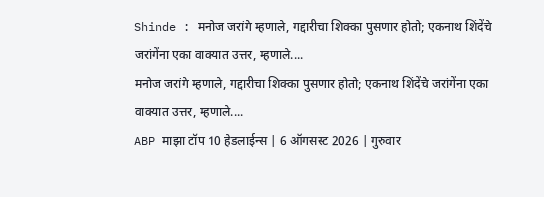Shinde : मनोज जरांगे म्हणाले, गद्दारीचा शिक्का पुसणार होतो; एकनाथ शिंदेंचे जरांगेंना एका वाक्यात उत्तर, म्हणाले....
मनोज जरांगे म्हणाले, गद्दारीचा शिक्का पुसणार होतो; एकनाथ शिंदेंचे जरांगेंना एका वाक्यात उत्तर, म्हणाले....
ABP माझा टॉप 10 हेडलाईन्स | 6 ऑगसस्ट 2026 | गुरुवार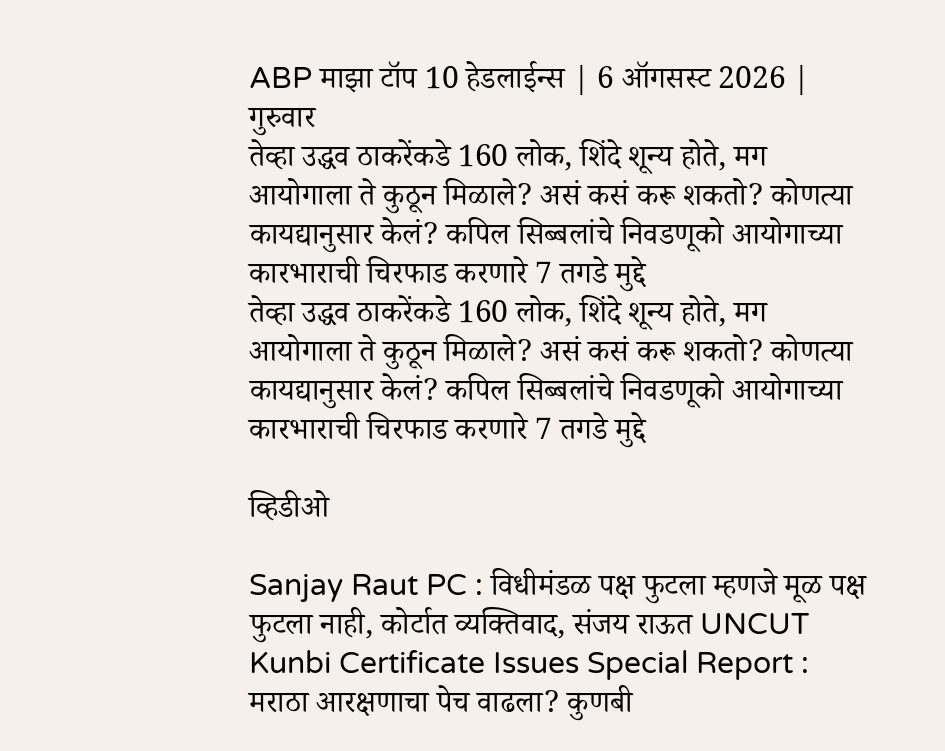ABP माझा टॉप 10 हेडलाईन्स | 6 ऑगसस्ट 2026 | गुरुवार
तेव्हा उद्धव ठाकरेंकडे 160 लोक, शिंदे शून्य होते, मग आयोगाला ते कुठून मिळाले? असं कसं करू शकतो? कोणत्या कायद्यानुसार केलं? कपिल सिब्बलांचे निवडणूको आयोगाच्या कारभाराची चिरफाड करणारे 7 तगडे मुद्दे
तेव्हा उद्धव ठाकरेंकडे 160 लोक, शिंदे शून्य होते, मग आयोगाला ते कुठून मिळाले? असं कसं करू शकतो? कोणत्या कायद्यानुसार केलं? कपिल सिब्बलांचे निवडणूको आयोगाच्या कारभाराची चिरफाड करणारे 7 तगडे मुद्दे

व्हिडीओ

Sanjay Raut PC : विधीमंडळ पक्ष फुटला म्हणजे मूळ पक्ष फुटला नाही, कोर्टात व्यक्तिवाद, संजय राऊत UNCUT
Kunbi Certificate Issues Special Report : मराठा आरक्षणाचा पेच वाढला? कुणबी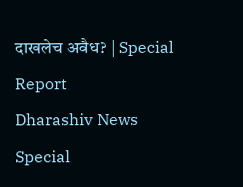दाखलेच अवैध? | Special Report
Dharashiv News Special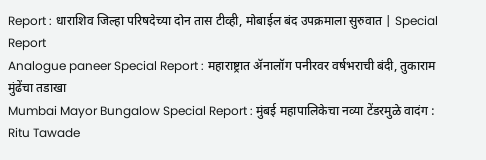Report : धाराशिव जिल्हा परिषदेच्या दोन तास टीव्ही, मोबाईल बंद उपक्रमाला सुरुवात | Special Report
Analogue paneer Special Report : महाराष्ट्रात ॲनालॉग पनीरवर वर्षभराची बंदी, तुकाराम मुंढेंचा तडाखा
Mumbai Mayor Bungalow Special Report : मुंबई महापालिकेचा नव्या टेंडरमुळे वादंग : Ritu Tawade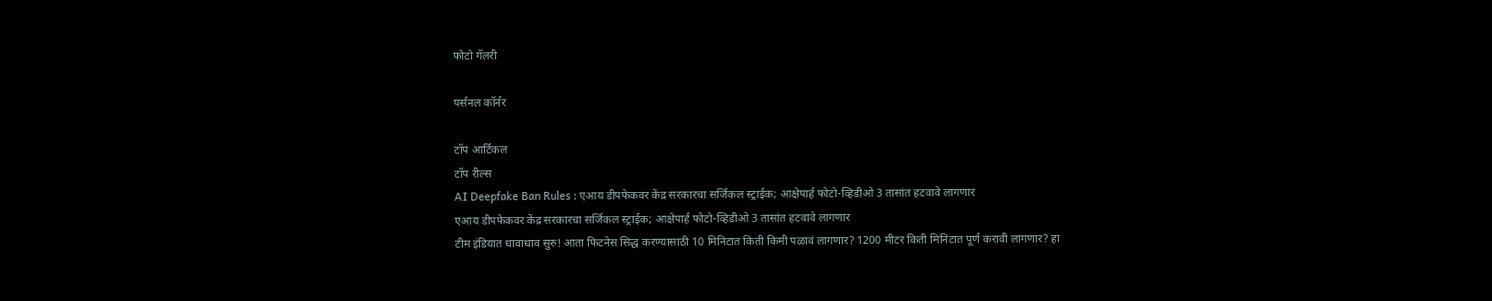फोटो गॅलरी

पर्सनल कॉर्नर

टॉप आर्टिकल
टॉप रील्स
AI Deepfake Ban Rules : एआय डीपफेकवर केंद्र सरकारचा सर्जिकल स्ट्राईक; आक्षेपार्ह फोटो-व्हिडीओ 3 तासांत हटवावे लागणार
एआय डीपफेकवर केंद्र सरकारचा सर्जिकल स्ट्राईक; आक्षेपार्ह फोटो-व्हिडीओ 3 तासांत हटवावे लागणार
टीम इंडियात धावाधाव सुरु! आता फिटनेस सिद्ध करण्यासाठी 10 मिनिटात किती किमी पळावं लागणार? 1200 मीटर किती मिनिटात पूर्ण करावी लागणार? हा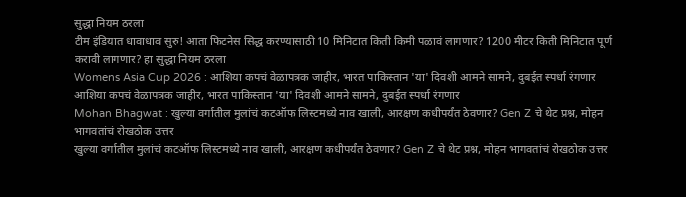सुद्धा नियम ठरला
टीम इंडियात धावाधाव सुरु! आता फिटनेस सिद्ध करण्यासाठी 10 मिनिटात किती किमी पळावं लागणार? 1200 मीटर किती मिनिटात पूर्ण करावी लागणार? हा सुद्धा नियम ठरला
Womens Asia Cup 2026 : आशिया कपचं वेळापत्रक जाहीर, भारत पाकिस्तान 'या' दिवशी आमने सामने, दुबईत स्पर्धा रंगणार
आशिया कपचं वेळापत्रक जाहीर, भारत पाकिस्तान 'या' दिवशी आमने सामने, दुबईत स्पर्धा रंगणार
Mohan Bhagwat : खुल्या वर्गातील मुलांचं कटऑफ लिस्टमध्ये नाव खाली, आरक्षण कधीपर्यंत ठेवणार? Gen Z चे थेट प्रश्न, मोहन भागवतांचं रोखठोक उत्तर
खुल्या वर्गातील मुलांचं कटऑफ लिस्टमध्ये नाव खाली, आरक्षण कधीपर्यंत ठेवणार? Gen Z चे थेट प्रश्न, मोहन भागवतांचं रोखठोक उत्तर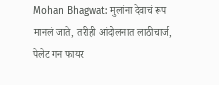Mohan Bhagwat: मुलांना देवाचं रूप मानलं जाते, तरीही आंदोलनात लाठीचार्ज, पेलेट गन फायर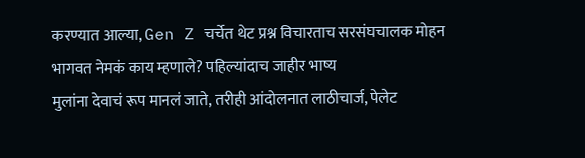करण्यात आल्या, Gen Z चर्चेत थेट प्रश्न विचारताच सरसंघचालक मोहन भागवत नेमकं काय म्हणाले? पहिल्यांदाच जाहीर भाष्य
मुलांना देवाचं रूप मानलं जाते, तरीही आंदोलनात लाठीचार्ज, पेलेट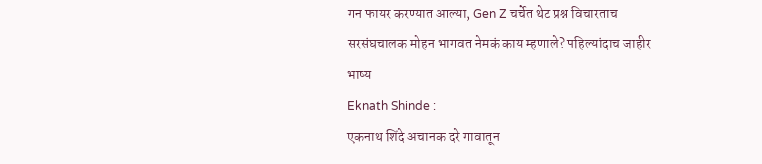गन फायर करण्यात आल्या, Gen Z चर्चेत थेट प्रश्न विचारताच सरसंघचालक मोहन भागवत नेमकं काय म्हणाले? पहिल्यांदाच जाहीर भाष्य
Eknath Shinde :
एकनाथ शिंदे अचानक दरे गावातून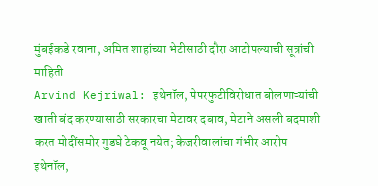मुंबईकडे रवाना, अमित शाहांच्या भेटीसाठी दौरा आटोपल्याची सूत्रांची माहिती
Arvind Kejriwal: इथेनॉल, पेपरफुटीविरोधात बोलणाऱ्यांची खाती बंद करण्यासाठी सरकारचा मेटावर दबाव, मेटाने असली बदमाशी करत मोदींसमोर गुडघे टेकवू नयेत; केजरीवालांचा गंभीर आरोप
इथेनॉल,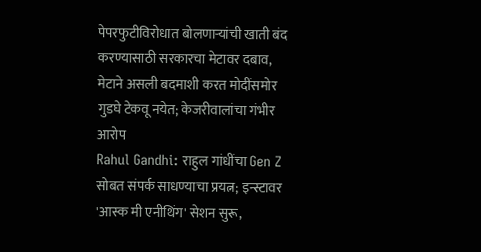पेपरफुटीविरोधात बोलणाऱ्यांची खाती बंद करण्यासाठी सरकारचा मेटावर दबाव, मेटाने असली बदमाशी करत मोदींसमोर गुडघे टेकवू नयेत; केजरीवालांचा गंभीर आरोप
Rahul Gandhi: राहुल गांधींचा Gen Z सोबत संपर्क साधण्याचा प्रयत्न; इन्स्टावर 'आस्क मी एनीथिंग' सेशन सुरू,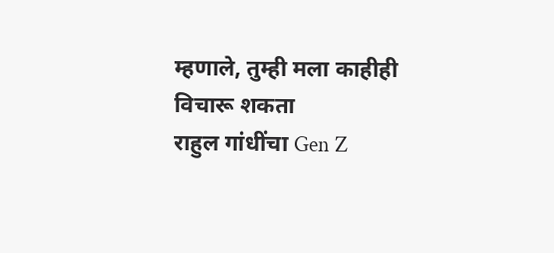म्हणाले, तुम्ही मला काहीही विचारू शकता
राहुल गांधींचा Gen Z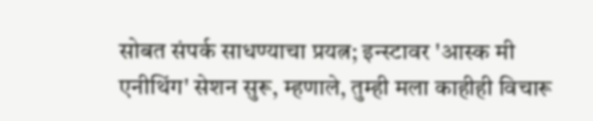सोबत संपर्क साधण्याचा प्रयत्न; इन्स्टावर 'आस्क मी एनीथिंग' सेशन सुरू, म्हणाले, तुम्ही मला काहीही विचारू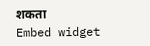शकता
Embed widget